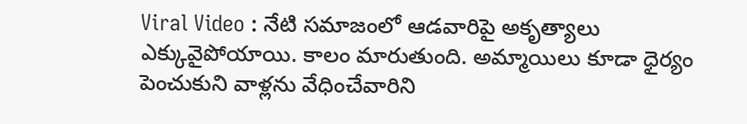Viral Video : నేటి సమాజంలో ఆడవారిపై అకృత్యాలు ఎక్కువైపోయాయి. కాలం మారుతుంది. అమ్మాయిలు కూడా ధైర్యం పెంచుకుని వాళ్లను వేధించేవారిని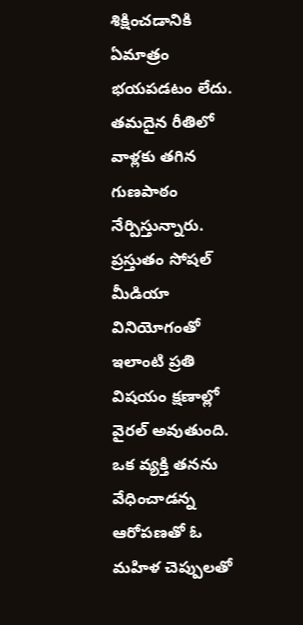శిక్షించడానికి ఏమాత్రం భయపడటం లేదు. తమదైన రీతిలో వాళ్లకు తగిన గుణపాఠం నేర్పిస్తున్నారు. ప్రస్తుతం సోషల్ మీడియా వినియోగంతో ఇలాంటి ప్రతి విషయం క్షణాల్లో వైరల్ అవుతుంది. ఒక వ్యక్తి తనను వేధించాడన్న ఆరోపణతో ఓ మహిళ చెప్పులతో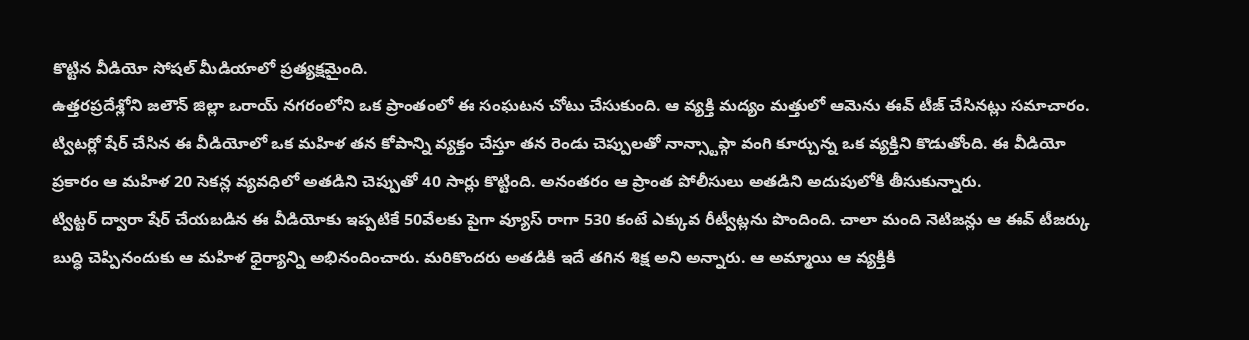కొట్టిన వీడియో సోషల్ మీడియాలో ప్రత్యక్షమైంది.
ఉత్తరప్రదేశ్లోని జలౌన్ జిల్లా ఒరాయ్ నగరంలోని ఒక ప్రాంతంలో ఈ సంఘటన చోటు చేసుకుంది. ఆ వ్యక్తి మద్యం మత్తులో ఆమెను ఈవ్ టీజ్ చేసినట్లు సమాచారం. ట్విటర్లో షేర్ చేసిన ఈ వీడియోలో ఒక మహిళ తన కోపాన్ని వ్యక్తం చేస్తూ తన రెండు చెప్పులతో నాన్స్టాప్గా వంగి కూర్చున్న ఒక వ్యక్తిని కొడుతోంది. ఈ వీడియో ప్రకారం ఆ మహిళ 20 సెకన్ల వ్యవధిలో అతడిని చెప్పుతో 40 సార్లు కొట్టింది. అనంతరం ఆ ప్రాంత పోలీసులు అతడిని అదుపులోకి తీసుకున్నారు.
ట్విట్టర్ ద్వారా షేర్ చేయబడిన ఈ వీడియోకు ఇప్పటికే 50వేలకు పైగా వ్యూస్ రాగా 530 కంటే ఎక్కువ రీట్వీట్లను పొందింది. చాలా మంది నెటిజన్లు ఆ ఈవ్ టీజర్కు బుద్ధి చెప్పినందుకు ఆ మహిళ ధైర్యాన్ని అభినందించారు. మరికొందరు అతడికి ఇదే తగిన శిక్ష అని అన్నారు. ఆ అమ్మాయి ఆ వ్యక్తికి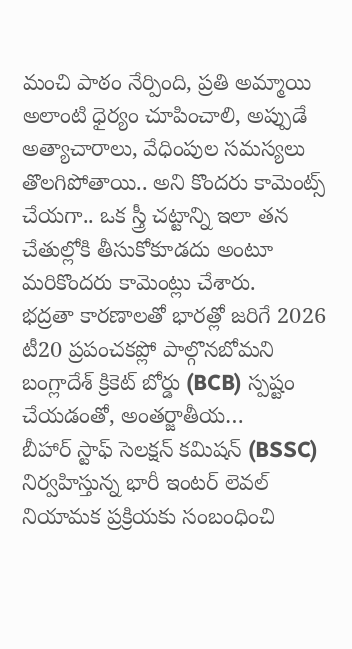మంచి పాఠం నేర్పింది, ప్రతి అమ్మాయి అలాంటి ధైర్యం చూపించాలి, అప్పుడే అత్యాచారాలు, వేధింపుల సమస్యలు తొలగిపోతాయి.. అని కొందరు కామెంట్స్ చేయగా.. ఒక స్త్రీ చట్టాన్ని ఇలా తన చేతుల్లోకి తీసుకోకూడదు అంటూ మరికొందరు కామెంట్లు చేశారు.
భద్రతా కారణాలతో భారత్లో జరిగే 2026 టీ20 ప్రపంచకప్లో పాల్గొనబోమని బంగ్లాదేశ్ క్రికెట్ బోర్డు (BCB) స్పష్టం చేయడంతో, అంతర్జాతీయ…
బీహార్ స్టాఫ్ సెలక్షన్ కమిషన్ (BSSC) నిర్వహిస్తున్న భారీ ఇంటర్ లెవల్ నియామక ప్రక్రియకు సంబంధించి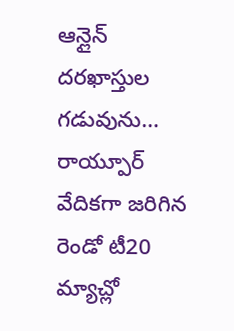ఆన్లైన్ దరఖాస్తుల గడువును…
రాయ్పూర్ వేదికగా జరిగిన రెండో టీ20 మ్యాచ్లో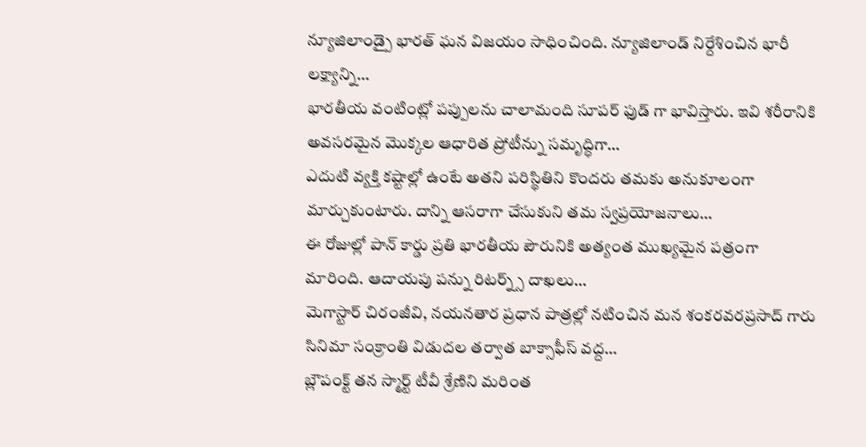న్యూజిలాండ్పై భారత్ ఘన విజయం సాధించింది. న్యూజిలాండ్ నిర్దేశించిన భారీ లక్ష్యాన్ని…
భారతీయ వంటింట్లో పప్పులను చాలామంది సూపర్ ఫుడ్ గా భావిస్తారు. ఇవి శరీరానికి అవసరమైన మొక్కల ఆధారిత ప్రోటీన్ను సమృద్ధిగా…
ఎదుటి వ్యక్తి కష్టాల్లో ఉంటే అతని పరిస్థితిని కొందరు తమకు అనుకూలంగా మార్చుకుంటారు. దాన్ని ఆసరాగా చేసుకుని తమ స్వప్రయోజనాలు…
ఈ రోజుల్లో పాన్ కార్డు ప్రతి భారతీయ పౌరునికి అత్యంత ముఖ్యమైన పత్రంగా మారింది. ఆదాయపు పన్ను రిటర్న్స్ దాఖలు…
మెగాస్టార్ చిరంజీవి, నయనతార ప్రధాన పాత్రల్లో నటించిన మన శంకరవరప్రసాద్ గారు సినిమా సంక్రాంతి విడుదల తర్వాత బాక్సాఫీస్ వద్ద…
బ్లౌపంక్ట్ తన స్మార్ట్ టీవీ శ్రేణిని మరింత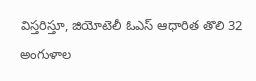విస్తరిస్తూ, జియోటెలీ ఓఎస్ ఆధారిత తొలి 32 అంగుళాల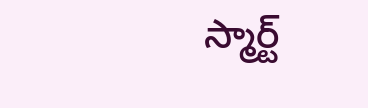స్మార్ట్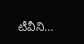టీవీని…